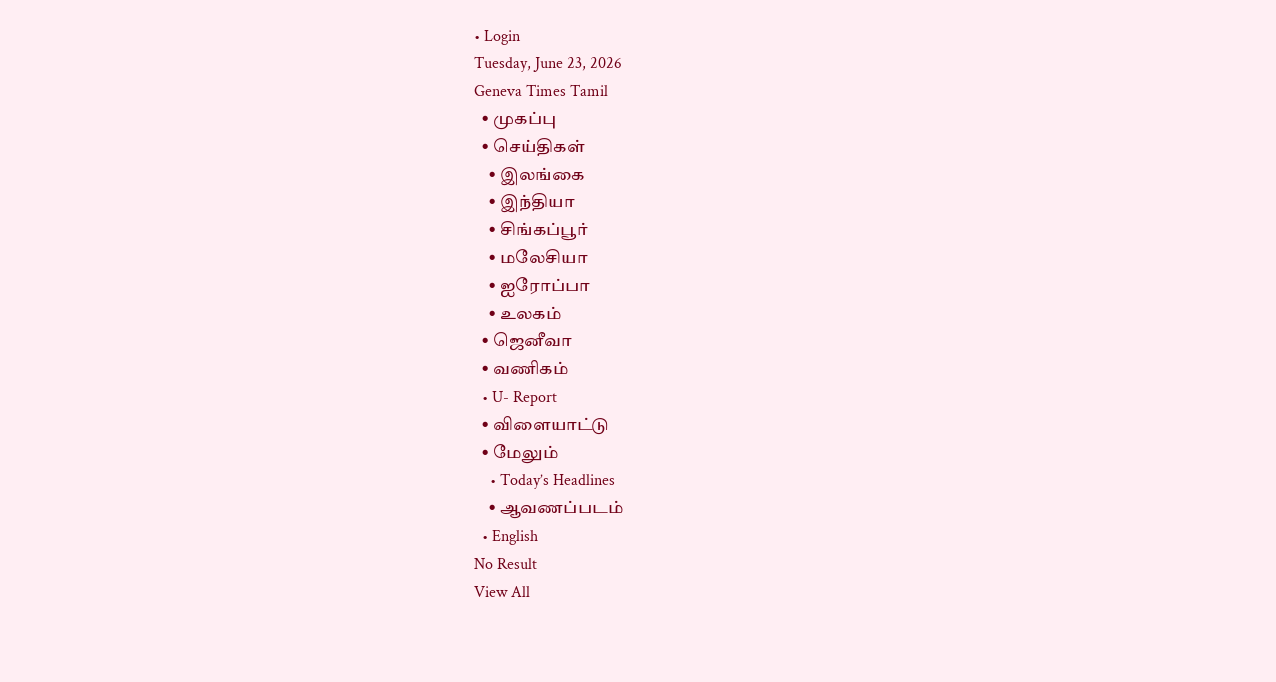• Login
Tuesday, June 23, 2026
Geneva Times Tamil
  • முகப்பு
  • செய்திகள்
    • இலங்கை
    • இந்தியா
    • சிங்கப்பூர்
    • மலேசியா
    • ஐரோப்பா
    • உலகம்
  • ஜெனீவா
  • வணிகம்
  • U- Report
  • விளையாட்டு
  • மேலும்
    • Today’s Headlines
    • ஆவணப்படம்
  • English
No Result
View All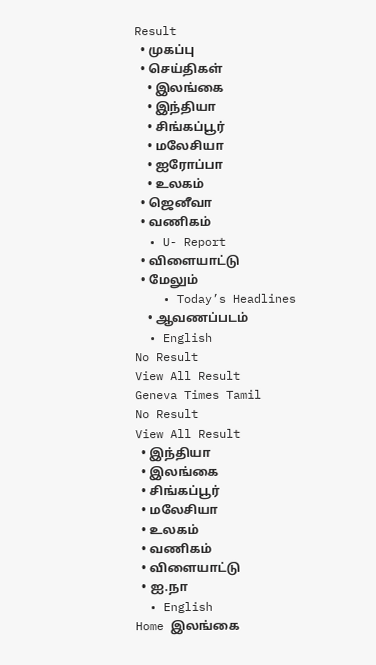Result
  • முகப்பு
  • செய்திகள்
    • இலங்கை
    • இந்தியா
    • சிங்கப்பூர்
    • மலேசியா
    • ஐரோப்பா
    • உலகம்
  • ஜெனீவா
  • வணிகம்
  • U- Report
  • விளையாட்டு
  • மேலும்
    • Today’s Headlines
    • ஆவணப்படம்
  • English
No Result
View All Result
Geneva Times Tamil
No Result
View All Result
  • இந்தியா
  • இலங்கை
  • சிங்கப்பூர்
  • மலேசியா
  • உலகம்
  • வணிகம்
  • விளையாட்டு
  • ஐ.நா
  • English
Home இலங்கை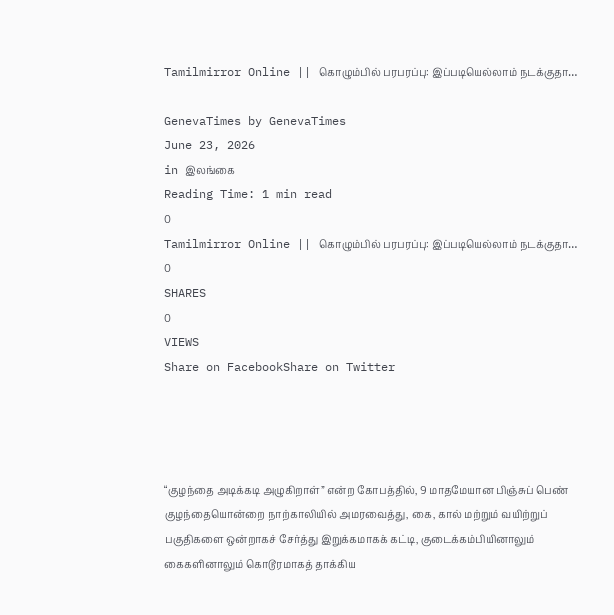Tamilmirror Online || கொழும்பில் பரபரப்பு: இப்படியெல்லாம் நடக்குதா…

GenevaTimes by GenevaTimes
June 23, 2026
in இலங்கை
Reading Time: 1 min read
0
Tamilmirror Online || கொழும்பில் பரபரப்பு: இப்படியெல்லாம் நடக்குதா…
0
SHARES
0
VIEWS
Share on FacebookShare on Twitter




“குழந்தை அடிக்கடி அழுகிறாள்” என்ற கோபத்தில், 9 மாதமேயான பிஞ்சுப் பெண் குழந்தையொன்றை நாற்காலியில் அமரவைத்து, கை, கால் மற்றும் வயிற்றுப் பகுதிகளை ஒன்றாகச் சேர்த்து இறுக்கமாகக் கட்டி, குடைக்கம்பியினாலும் கைகளினாலும் கொடூரமாகத் தாக்கிய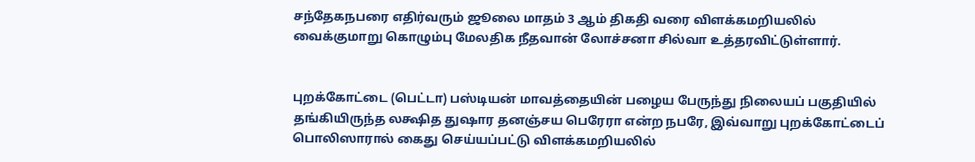சந்தேகநபரை எதிர்வரும் ஜூலை மாதம் 3 ஆம் திகதி வரை விளக்கமறியலில் வைக்குமாறு கொழும்பு மேலதிக நீதவான் லோச்சனா சில்வா உத்தரவிட்டுள்ளார்.


புறக்கோட்டை (பெட்டா) பஸ்டியன் மாவத்தையின் பழைய பேருந்து நிலையப் பகுதியில் தங்கியிருந்த லக்ஷித துஷார தனஞ்சய பெரேரா என்ற நபரே, இவ்வாறு புறக்கோட்டைப் பொலிஸாரால் கைது செய்யப்பட்டு விளக்கமறியலில்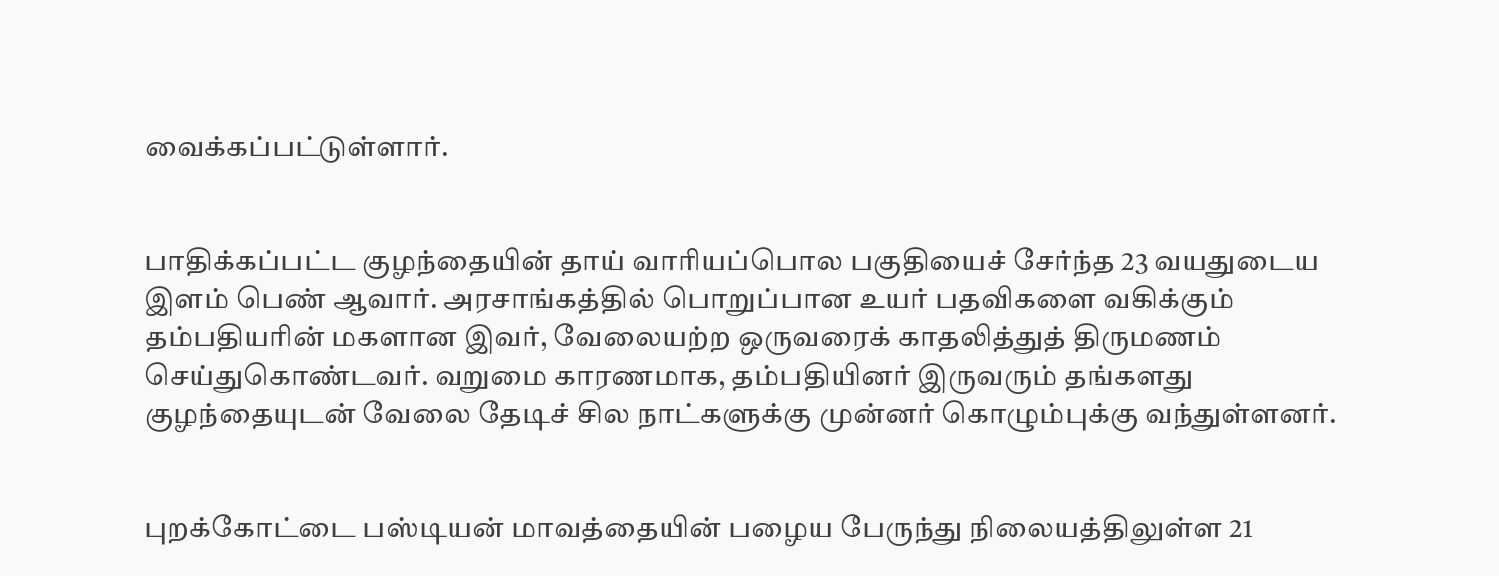வைக்கப்பட்டுள்ளார்.


பாதிக்கப்பட்ட குழந்தையின் தாய் வாரியப்பொல பகுதியைச் சேர்ந்த 23 வயதுடைய இளம் பெண் ஆவார். அரசாங்கத்தில் பொறுப்பான உயர் பதவிகளை வகிக்கும் தம்பதியரின் மகளான இவர், வேலையற்ற ஒருவரைக் காதலித்துத் திருமணம் செய்துகொண்டவர். வறுமை காரணமாக, தம்பதியினர் இருவரும் தங்களது குழந்தையுடன் வேலை தேடிச் சில நாட்களுக்கு முன்னர் கொழும்புக்கு வந்துள்ளனர்.


புறக்கோட்டை பஸ்டியன் மாவத்தையின் பழைய பேருந்து நிலையத்திலுள்ள 21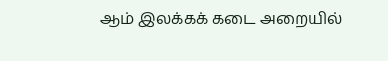ஆம் இலக்கக் கடை அறையில்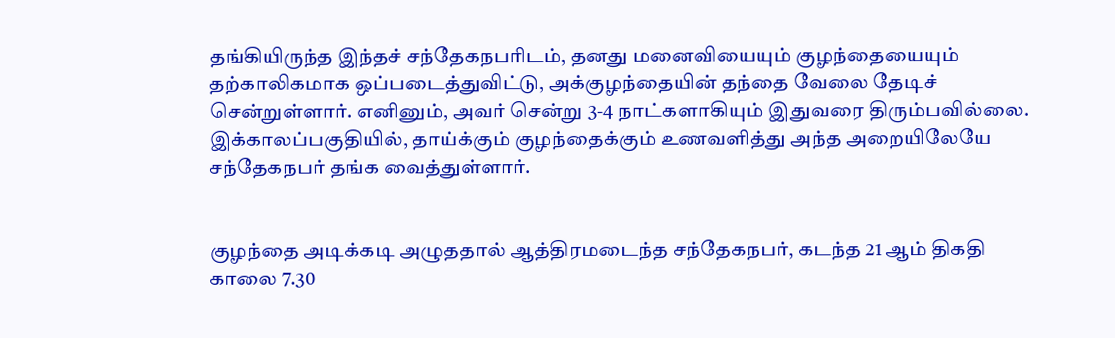தங்கியிருந்த இந்தச் சந்தேகநபரிடம், தனது மனைவியையும் குழந்தையையும் தற்காலிகமாக ஒப்படைத்துவிட்டு, அக்குழந்தையின் தந்தை வேலை தேடிச் சென்றுள்ளார். எனினும், அவர் சென்று 3-4 நாட்களாகியும் இதுவரை திரும்பவில்லை. இக்காலப்பகுதியில், தாய்க்கும் குழந்தைக்கும் உணவளித்து அந்த அறையிலேயே சந்தேகநபர் தங்க வைத்துள்ளார்.


குழந்தை அடிக்கடி அழுததால் ஆத்திரமடைந்த சந்தேகநபர், கடந்த 21 ஆம் திகதி காலை 7.30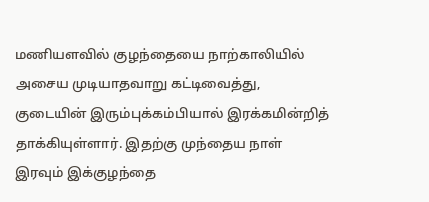மணியளவில் குழந்தையை நாற்காலியில் அசைய முடியாதவாறு கட்டிவைத்து, குடையின் இரும்புக்கம்பியால் இரக்கமின்றித் தாக்கியுள்ளார். இதற்கு முந்தைய நாள் இரவும் இக்குழந்தை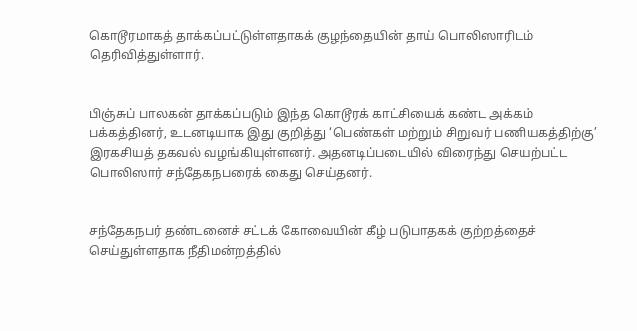கொடூரமாகத் தாக்கப்பட்டுள்ளதாகக் குழந்தையின் தாய் பொலிஸாரிடம் தெரிவித்துள்ளார்.


பிஞ்சுப் பாலகன் தாக்கப்படும் இந்த கொடூரக் காட்சியைக் கண்ட அக்கம் பக்கத்தினர், உடனடியாக இது குறித்து ‘பெண்கள் மற்றும் சிறுவர் பணியகத்திற்கு’ இரகசியத் தகவல் வழங்கியுள்ளனர். அதனடிப்படையில் விரைந்து செயற்பட்ட பொலிஸார் சந்தேகநபரைக் கைது செய்தனர்.


சந்தேகநபர் தண்டனைச் சட்டக் கோவையின் கீழ் படுபாதகக் குற்றத்தைச் செய்துள்ளதாக நீதிமன்றத்தில்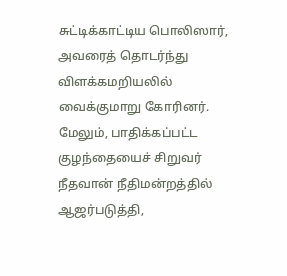சுட்டிக்காட்டிய பொலிஸார், அவரைத் தொடர்ந்து விளக்கமறியலில் வைக்குமாறு கோரினர். மேலும், பாதிக்கப்பட்ட குழந்தையைச் சிறுவர் நீதவான் நீதிமன்றத்தில் ஆஜர்படுத்தி,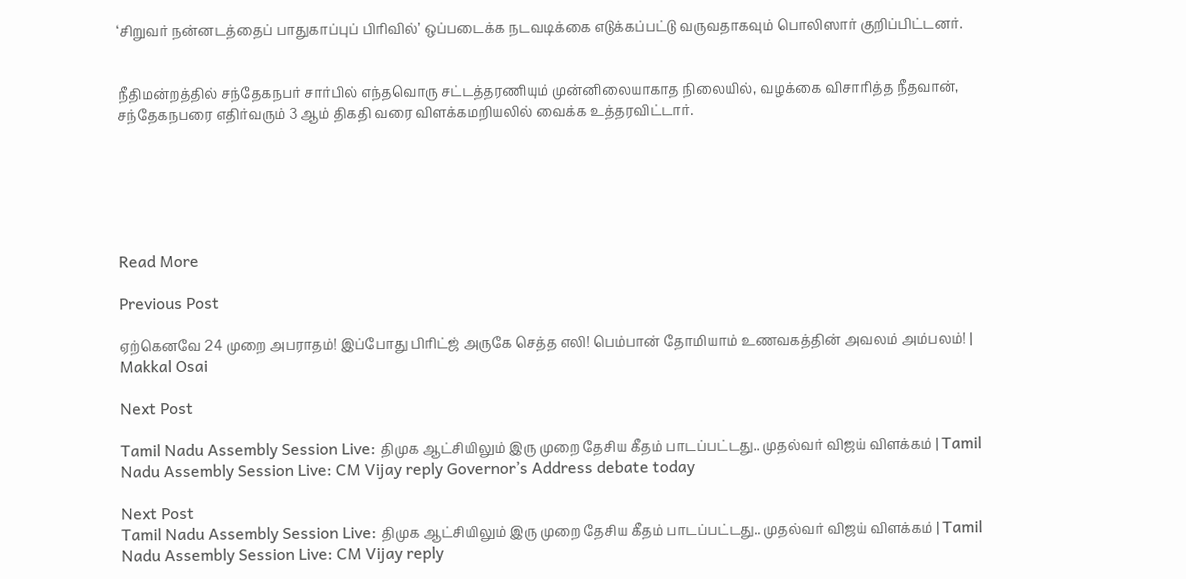‘சிறுவர் நன்னடத்தைப் பாதுகாப்புப் பிரிவில்’ ஒப்படைக்க நடவடிக்கை எடுக்கப்பட்டு வருவதாகவும் பொலிஸார் குறிப்பிட்டனர்.


நீதிமன்றத்தில் சந்தேகநபர் சார்பில் எந்தவொரு சட்டத்தரணியும் முன்னிலையாகாத நிலையில், வழக்கை விசாரித்த நீதவான், சந்தேகநபரை எதிர்வரும் 3 ஆம் திகதி வரை விளக்கமறியலில் வைக்க உத்தரவிட்டார்.






Read More

Previous Post

ஏற்கெனவே 24 முறை அபராதம்! இப்போது பிரிட்ஜ் அருகே செத்த எலி! பெம்பான் தோமியாம் உணவகத்தின் அவலம் அம்பலம்! | Makkal Osai

Next Post

Tamil Nadu Assembly Session Live: திமுக ஆட்சியிலும் இரு முறை தேசிய கீதம் பாடப்பட்டது.. முதல்வர் விஜய் விளக்கம் | Tamil Nadu Assembly Session Live: CM Vijay reply Governor’s Address debate today

Next Post
Tamil Nadu Assembly Session Live: திமுக ஆட்சியிலும் இரு முறை தேசிய கீதம் பாடப்பட்டது.. முதல்வர் விஜய் விளக்கம் | Tamil Nadu Assembly Session Live: CM Vijay reply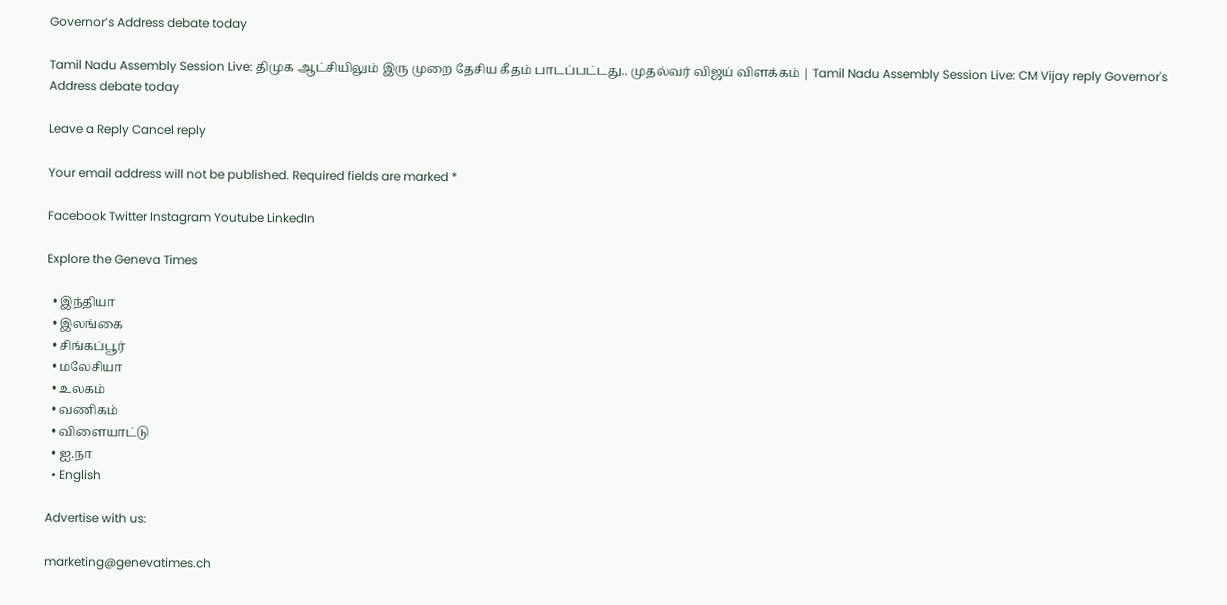Governor’s Address debate today

Tamil Nadu Assembly Session Live: திமுக ஆட்சியிலும் இரு முறை தேசிய கீதம் பாடப்பட்டது.. முதல்வர் விஜய் விளக்கம் | Tamil Nadu Assembly Session Live: CM Vijay reply Governor's Address debate today

Leave a Reply Cancel reply

Your email address will not be published. Required fields are marked *

Facebook Twitter Instagram Youtube LinkedIn

Explore the Geneva Times

  • இந்தியா
  • இலங்கை
  • சிங்கப்பூர்
  • மலேசியா
  • உலகம்
  • வணிகம்
  • விளையாட்டு
  • ஐ.நா
  • English

Advertise with us:

marketing@genevatimes.ch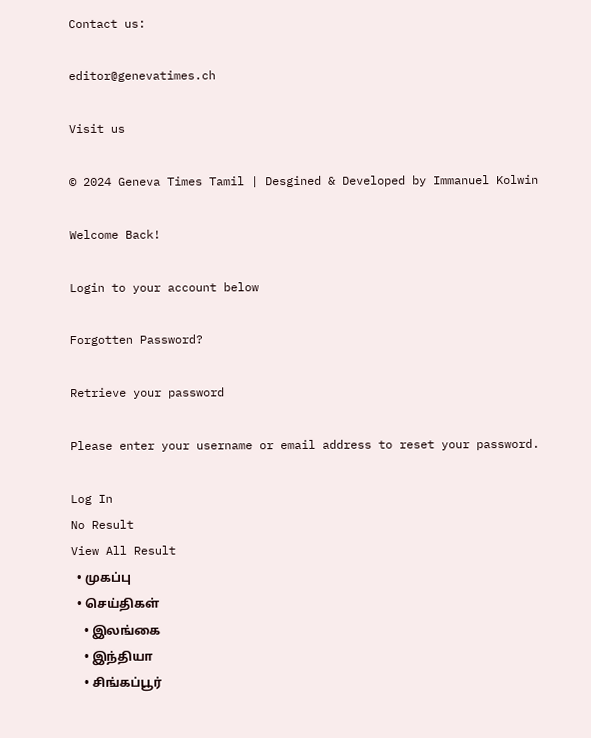Contact us:

editor@genevatimes.ch

Visit us

© 2024 Geneva Times Tamil | Desgined & Developed by Immanuel Kolwin

Welcome Back!

Login to your account below

Forgotten Password?

Retrieve your password

Please enter your username or email address to reset your password.

Log In
No Result
View All Result
  • முகப்பு
  • செய்திகள்
    • இலங்கை
    • இந்தியா
    • சிங்கப்பூர்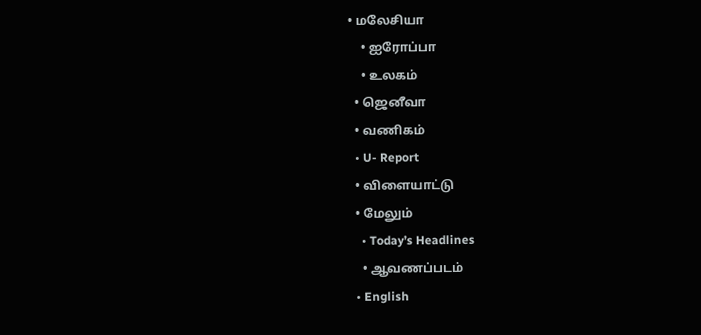• மலேசியா
    • ஐரோப்பா
    • உலகம்
  • ஜெனீவா
  • வணிகம்
  • U- Report
  • விளையாட்டு
  • மேலும்
    • Today’s Headlines
    • ஆவணப்படம்
  • English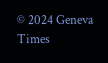© 2024 Geneva Times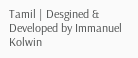Tamil | Desgined & Developed by Immanuel Kolwin